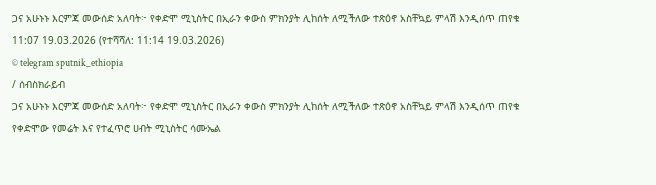ጋና አሁኑኑ እርምጃ መውሰድ አለባት፦ የቀድሞ ሚኒስትር በኢራን ቀውስ ምክንያት ሊከሰት ለሚችለው ተጽዕኖ አስቸኳይ ምላሽ እንዲሰጥ ጠየቁ
11:07 19.03.2026 (የተሻሻለ: 11:14 19.03.2026)
© telegram sputnik_ethiopia
/ ሰብስክራይብ
ጋና አሁኑኑ እርምጃ መውሰድ አለባት፦ የቀድሞ ሚኒስትር በኢራን ቀውስ ምክንያት ሊከሰት ለሚችለው ተጽዕኖ አስቸኳይ ምላሽ እንዲሰጥ ጠየቁ
የቀድሞው የመሬት እና የተፈጥሮ ሀብት ሚኒስትር ሳሙኤል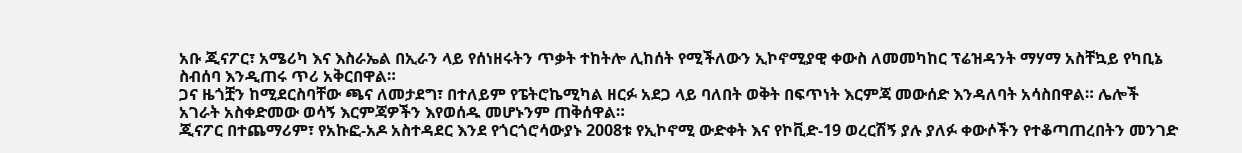አቡ ጂናፖር፣ አሜሪካ እና እስራኤል በኢራን ላይ የሰነዘሩትን ጥቃት ተከትሎ ሊከሰት የሚችለውን ኢኮኖሚያዊ ቀውስ ለመመካከር ፕሬዝዳንት ማሃማ አስቸኳይ የካቢኔ ስብሰባ እንዲጠሩ ጥሪ አቅርበዋል።
ጋና ዜጎቿን ከሚደርስባቸው ጫና ለመታደግ፣ በተለይም የፔትሮኬሚካል ዘርፉ አደጋ ላይ ባለበት ወቅት በፍጥነት እርምጃ መውሰድ እንዳለባት አሳስበዋል። ሌሎች አገራት አስቀድመው ወሳኝ እርምጃዎችን እየወሰዱ መሆኑንም ጠቅሰዋል።
ጂናፖር በተጨማሪም፣ የአኩፎ-አዶ አስተዳደር እንደ የጎርጎሮሳውያኑ 2008ቱ የኢኮኖሚ ውድቀት እና የኮቪድ-19 ወረርሽኝ ያሉ ያለፉ ቀውሶችን የተቆጣጠረበትን መንገድ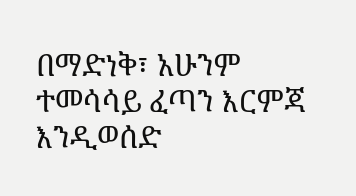በማድነቅ፣ አሁንም ተመሳሳይ ፈጣን እርምጃ እንዲወሰድ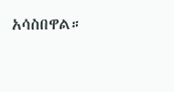አሳስበዋል።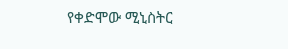የቀድሞው ሚኒስትር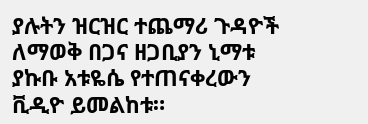ያሉትን ዝርዝር ተጨማሪ ጉዳዮች ለማወቅ በጋና ዘጋቢያን ኒማቱ ያኩቡ አቱዬሴ የተጠናቀረውን ቪዲዮ ይመልከቱ።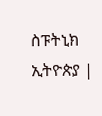ስፑትኒክ ኢትዮጵያ |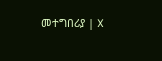መተግበሪያ | X